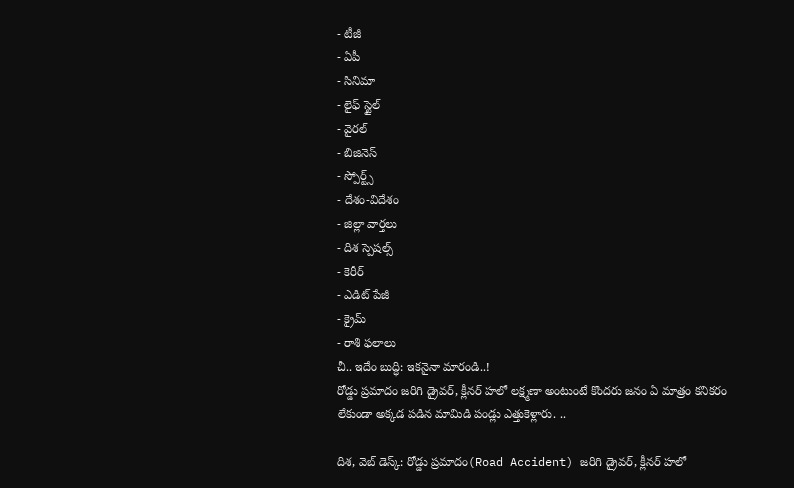- టీజీ
- ఏపీ
- సినిమా
- లైఫ్ స్టైల్
- వైరల్
- బిజినెస్
- స్పోర్ట్స్
- దేశం-విదేశం
- జిల్లా వార్తలు
- దిశ స్పెషల్స్
- కెరీర్
- ఎడిట్ పేజీ
- క్రైమ్
- రాశి ఫలాలు
చీ.. ఇదేం బుద్ధి: ఇకనైనా మారండి..!
రోడ్డు ప్రమాదం జరిగి డ్రైవర్, క్లీనర్ హలో లక్ష్మణా అంటుంటే కొందరు జనం ఏ మాత్రం కనికరం లేకుండా అక్కడ పడిన మామిడి పండ్లు ఎత్తుకెళ్లారు. ..

దిశ, వెబ్ డెస్క్: రోడ్డు ప్రమాదం(Road Accident) జరిగి డ్రైవర్, క్లీనర్ హలో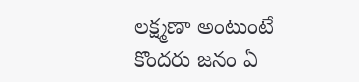లక్ష్మణా అంటుంటే కొందరు జనం ఏ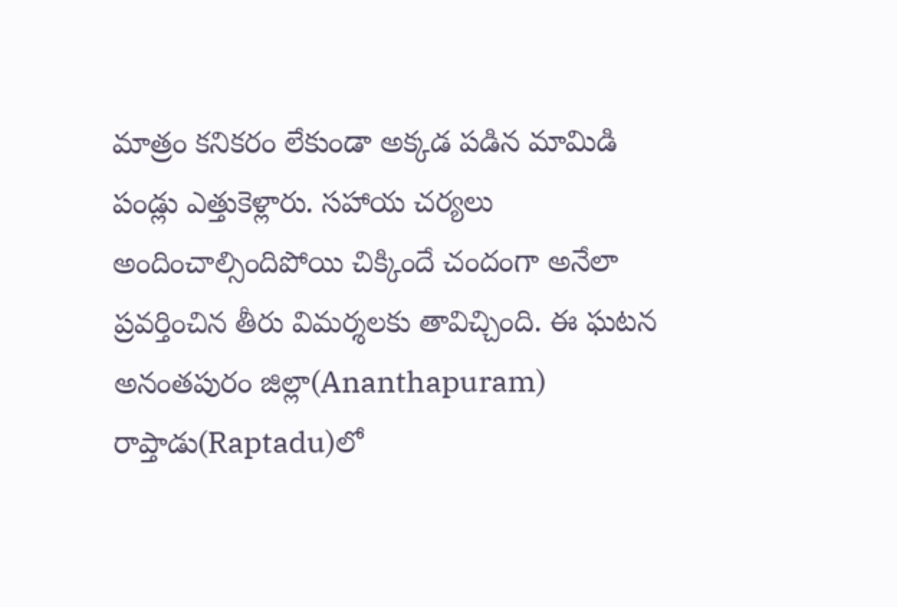మాత్రం కనికరం లేకుండా అక్కడ పడిన మామిడి పండ్లు ఎత్తుకెళ్లారు. సహాయ చర్యలు అందించాల్సిందిపోయి చిక్కిందే చందంగా అనేలా ప్రవర్తించిన తీరు విమర్శలకు తావిచ్చింది. ఈ ఘటన అనంతపురం జిల్లా(Ananthapuram) రాప్తాడు(Raptadu)లో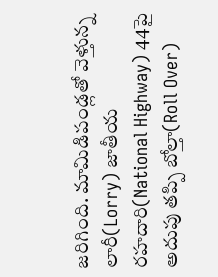జరిగింది. మామిడిపండ్లతో వెళ్తున్న లారీ(Lorry) జాతీయ రహదారి(National Highway) 44పై అదుపు తప్పి బోల్తా(Roll Over)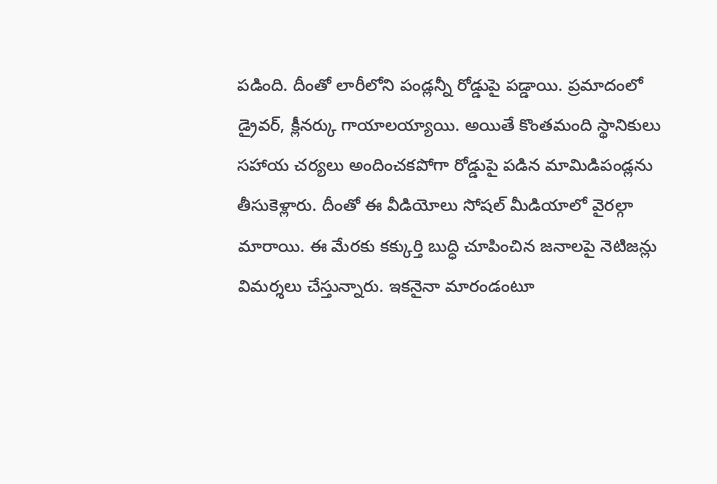పడింది. దీంతో లారీలోని పండ్లన్నీ రోడ్డుపై పడ్డాయి. ప్రమాదంలో డ్రైవర్, క్లీనర్కు గాయాలయ్యాయి. అయితే కొంతమంది స్థానికులు సహాయ చర్యలు అందించకపోగా రోడ్డుపై పడిన మామిడిపండ్లను తీసుకెళ్లారు. దీంతో ఈ వీడియోలు సోషల్ మీడియాలో వైరల్గా మారాయి. ఈ మేరకు కక్కుర్తి బుద్ధి చూపించిన జనాలపై నెటిజన్లు విమర్శలు చేస్తున్నారు. ఇకనైనా మారండంటూ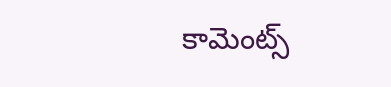కామెంట్స్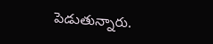పెడుతున్నారు.